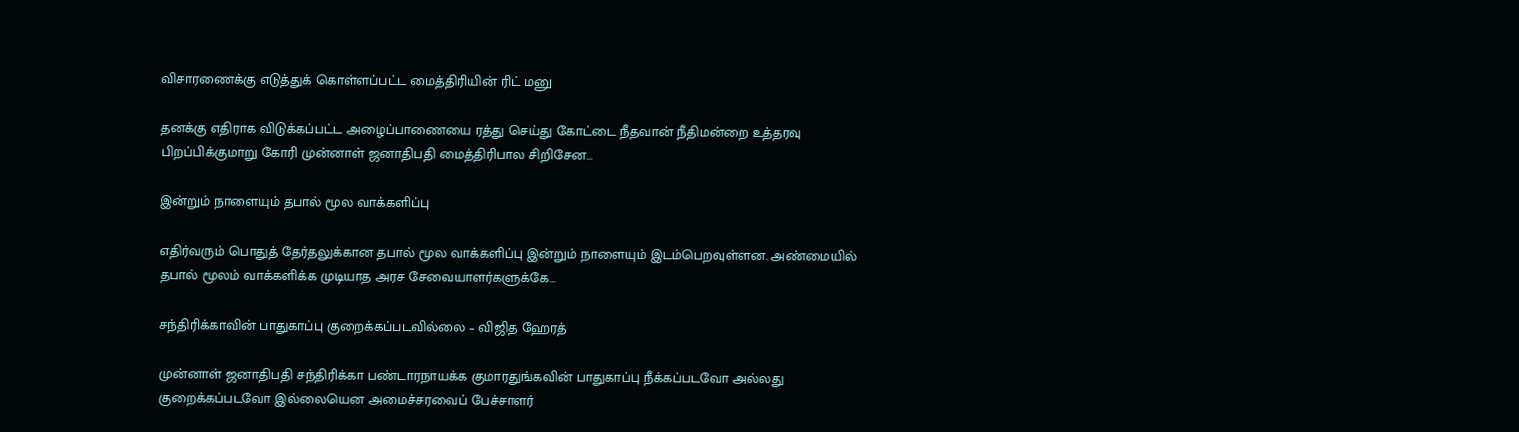விசாரணைக்கு எடுத்துக் கொள்ளப்பட்ட மைத்திரியின் ரிட் மனு

தனக்கு எதிராக விடுக்கப்பட்ட அழைப்பாணையை ரத்து செய்து கோட்டை நீதவான் நீதிமன்றை உத்தரவு பிறப்பிக்குமாறு கோரி முன்னாள் ஜனாதிபதி மைத்திரிபால சிறிசேன…

இன்றும் நாளையும் தபால் மூல வாக்களிப்பு

எதிர்வரும் பொதுத் தேர்தலுக்கான தபால் மூல வாக்களிப்பு இன்றும் நாளையும் இடம்பெறவுள்ளன. அண்மையில் தபால் மூலம் வாக்களிக்க முடியாத அரச சேவையாளர்களுக்கே…

சந்திரிக்காவின் பாதுகாப்பு குறைக்கப்படவில்லை – விஜித ஹேரத்

முன்னாள் ஜனாதிபதி சந்திரிக்கா பண்டாரநாயக்க குமாரதுங்கவின் பாதுகாப்பு நீக்கப்படவோ அல்லது குறைக்கப்படவோ இல்லையென அமைச்சரவைப் பேச்சாளர்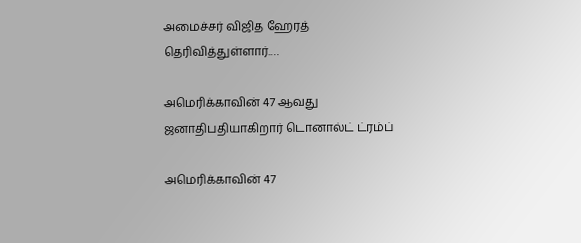அமைச்சர் விஜித ஹேரத் தெரிவித்துள்ளார்.…

அமெரிக்காவின் 47 ஆவது ஜனாதிபதியாகிறார் டொனால்ட் ட்ரம்ப்

அமெரிக்காவின் 47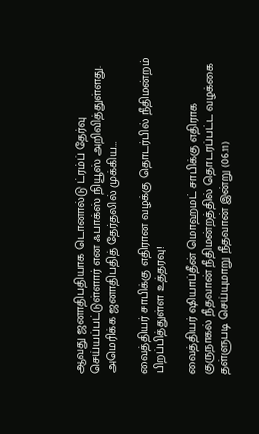ஆவது ஜனாதிபதியாக டொனால்டு ட்ரம்ப் தேர்வு செய்யப்பட்டுள்ளார் என ஃபாக்ஸ் நியூஸ் அறிவித்துள்ளது. அமெரிக்க ஜனாதிபதித் தேர்தலில் முக்கிய…

வைத்தியர் சாபிக்கு எதிரான வழக்கு தொடர்பில் நீதிமன்றம் பிறப்பித்துள்ள உத்தரவு!

வைத்தியர் ஷியாப்தீன் மொஹமட் சாபிக்கு எதிராக குருநாகல் நீதவான் நீதிமன்றத்தில் தொடரப்பட்ட வழக்கை தள்ளுபடி செய்யுமாறு நீதவான் இன்று (06.11)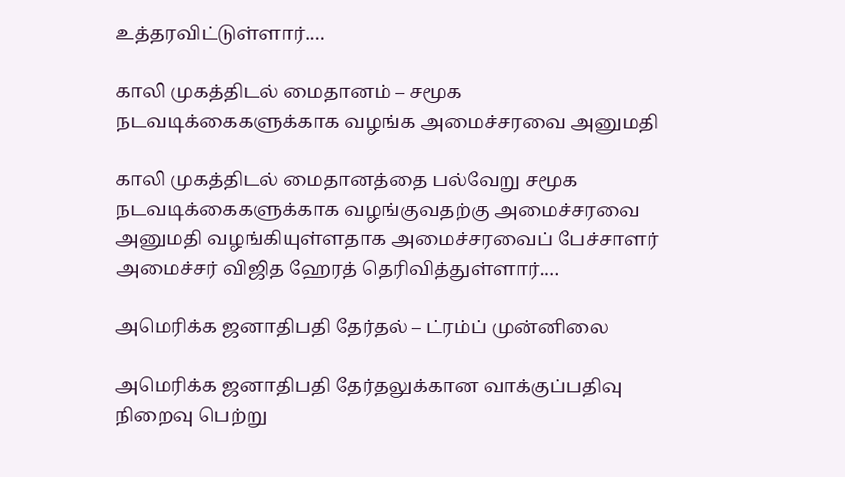உத்தரவிட்டுள்ளார்.…

காலி முகத்திடல் மைதானம் – சமூக நடவடிக்கைகளுக்காக வழங்க அமைச்சரவை அனுமதி

காலி முகத்திடல் மைதானத்தை பல்வேறு சமூக நடவடிக்கைகளுக்காக வழங்குவதற்கு அமைச்சரவை அனுமதி வழங்கியுள்ளதாக அமைச்சரவைப் பேச்சாளர் அமைச்சர் விஜித ஹேரத் தெரிவித்துள்ளார்.…

அமெரிக்க ஜனாதிபதி தேர்தல் – ட்ரம்ப் முன்னிலை

அமெரிக்க ஜனாதிபதி தேர்தலுக்கான வாக்குப்பதிவு நிறைவு பெற்று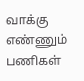வாக்கு எண்ணும் பணிகள்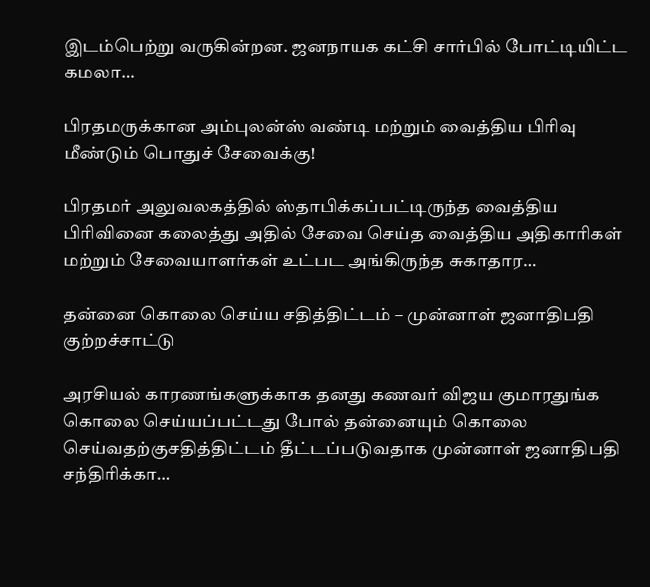இடம்பெற்று வருகின்றன. ஜனநாயக கட்சி சார்பில் போட்டியிட்ட கமலா…

பிரதமருக்கான அம்புலன்ஸ் வண்டி மற்றும் வைத்திய பிரிவு மீண்டும் பொதுச் சேவைக்கு!

பிரதமர் அலுவலகத்தில் ஸ்தாபிக்கப்பட்டிருந்த வைத்திய பிரிவினை கலைத்து அதில் சேவை செய்த வைத்திய அதிகாரிகள் மற்றும் சேவையாளர்கள் உட்பட அங்கிருந்த சுகாதார…

தன்னை கொலை செய்ய சதித்திட்டம் – முன்னாள் ஜனாதிபதி குற்றச்சாட்டு

அரசியல் காரணங்களுக்காக தனது கணவர் விஜய குமாரதுங்க கொலை செய்யப்பட்டது போல் தன்னையும் கொலை செய்வதற்குசதித்திட்டம் தீட்டப்படுவதாக முன்னாள் ஜனாதிபதி சந்திரிக்கா…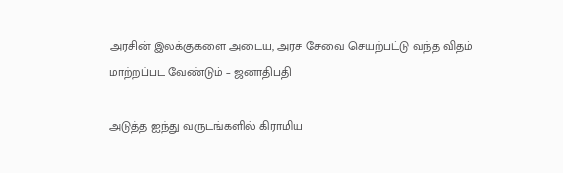அரசின் இலக்குகளை அடைய, அரச சேவை செயற்பட்டு வந்த விதம் மாற்றப்பட வேண்டும் – ஜனாதிபதி

அடுத்த ஐந்து வருடங்களில் கிராமிய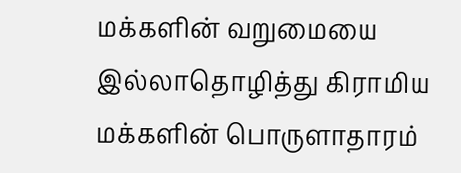மக்களின் வறுமையை இல்லாதொழித்து கிராமிய மக்களின் பொருளாதாரம்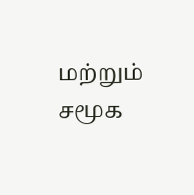மற்றும் சமூக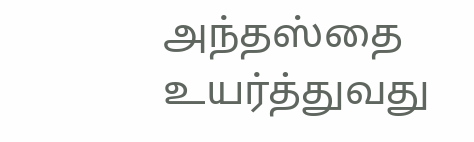அந்தஸ்தை உயர்த்துவது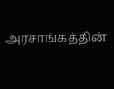அரசாங்கத்தின்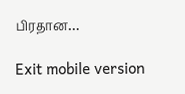பிரதான…

Exit mobile version